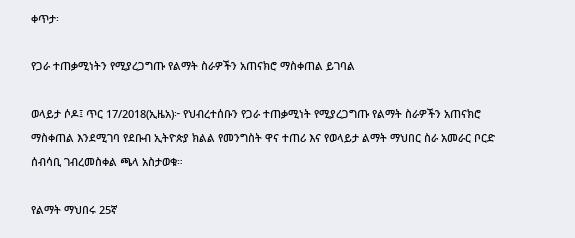ቀጥታ፡

የጋራ ተጠቃሚነትን የሚያረጋግጡ የልማት ስራዎችን አጠናክሮ ማስቀጠል ይገባል

ወላይታ ሶዶ፤ ጥር 17/2018(ኢዜአ)፦ የህብረተሰቡን የጋራ ተጠቃሚነት የሚያረጋግጡ የልማት ስራዎችን አጠናክሮ ማስቀጠል እንደሚገባ የደቡብ ኢትዮጵያ ክልል የመንግስት ዋና ተጠሪ እና የወላይታ ልማት ማህበር ስራ አመራር ቦርድ ሰብሳቢ ገብረመስቀል ጫላ አስታወቁ።

የልማት ማህበሩ 25ኛ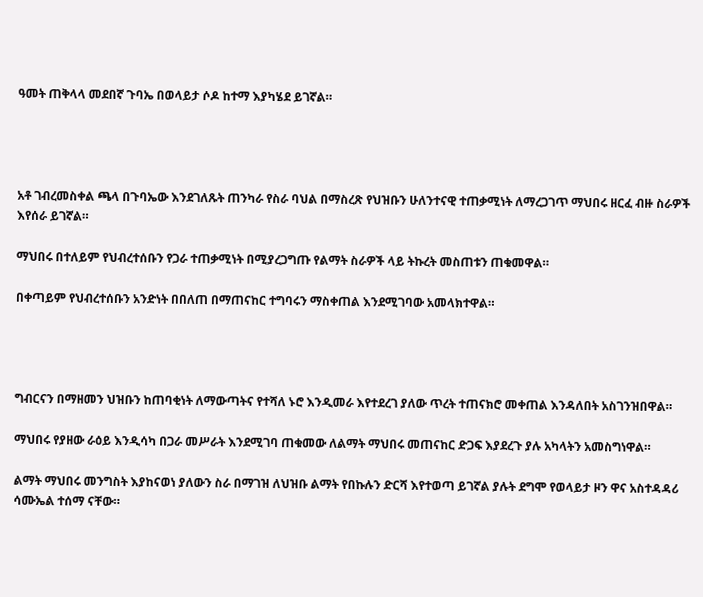ዓመት ጠቅላላ መደበኛ ጉባኤ በወላይታ ሶዶ ከተማ እያካሄደ ይገኛል።




አቶ ገብረመስቀል ጫላ በጉባኤው እንደገለጹት ጠንካራ የስራ ባህል በማስረጽ የህዝቡን ሁለንተናዊ ተጠቃሚነት ለማረጋገጥ ማህበሩ ዘርፈ ብዙ ስራዎች እየሰራ ይገኛል።

ማህበሩ በተለይም የህብረተሰቡን የጋራ ተጠቃሚነት በሚያረጋግጡ የልማት ስራዎች ላይ ትኩረት መስጠቱን ጠቁመዋል።

በቀጣይም የህብረተሰቡን አንድነት በበለጠ በማጠናከር ተግባሩን ማስቀጠል እንደሚገባው አመላክተዋል።




ግብርናን በማዘመን ህዝቡን ከጠባቂነት ለማውጣትና የተሻለ ኑሮ እንዲመራ እየተደረገ ያለው ጥረት ተጠናክሮ መቀጠል እንዳለበት አስገንዝበዋል።

ማህበሩ የያዘው ራዕይ እንዲሳካ በጋራ መሥራት እንደሚገባ ጠቁመው ለልማት ማህበሩ መጠናከር ድጋፍ እያደረጉ ያሉ አካላትን አመስግነዋል።

ልማት ማህበሩ መንግስት እያከናወነ ያለውን ስራ በማገዝ ለህዝቡ ልማት የበኩሉን ድርሻ እየተወጣ ይገኛል ያሉት ደግሞ የወላይታ ዞን ዋና አስተዳዳሪ ሳሙኤል ተሰማ ናቸው።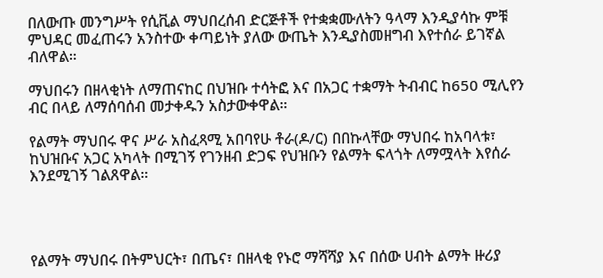በለውጡ መንግሥት የሲቪል ማህበረሰብ ድርጅቶች የተቋቋሙለትን ዓላማ እንዲያሳኩ ምቹ ምህዳር መፈጠሩን አንስተው ቀጣይነት ያለው ውጤት እንዲያስመዘግብ እየተሰራ ይገኛል ብለዋል።

ማህበሩን በዘላቂነት ለማጠናከር በህዝቡ ተሳትፎ እና በአጋር ተቋማት ትብብር ከ650 ሚሊየን ብር በላይ ለማሰባሰብ መታቀዱን አስታውቀዋል።

የልማት ማህበሩ ዋና ሥራ አስፈጻሚ አበባየሁ ቶራ(ዶ/ር) በበኩላቸው ማህበሩ ከአባላቱ፣ ከህዝቡና አጋር አካላት በሚገኝ የገንዘብ ድጋፍ የህዝቡን የልማት ፍላጎት ለማሟላት እየሰራ እንደሚገኝ ገልጸዋል።




የልማት ማህበሩ በትምህርት፣ በጤና፣ በዘላቂ የኑሮ ማሻሻያ እና በሰው ሀብት ልማት ዙሪያ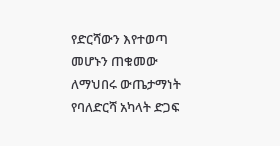የድርሻውን እየተወጣ መሆኑን ጠቁመው ለማህበሩ ውጤታማነት የባለድርሻ አካላት ድጋፍ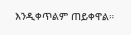እንዲቀጥልም ጠይቀዋል።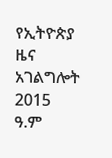የኢትዮጵያ ዜና አገልግሎት
2015
ዓ.ም